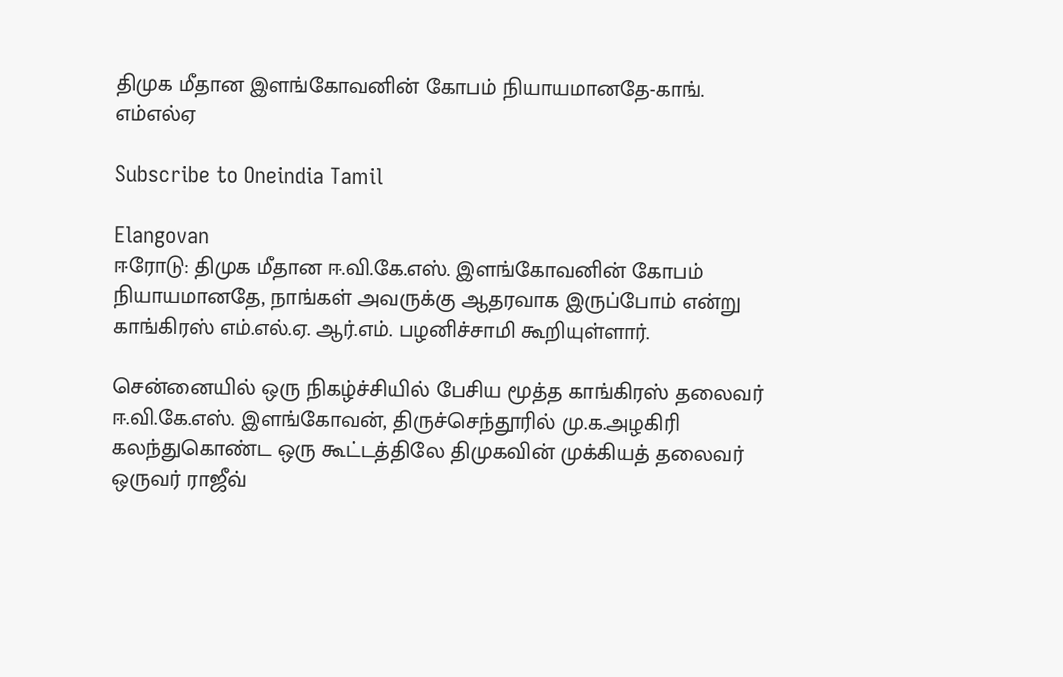திமுக மீதான இளங்கோவனின் கோபம் நியாயமானதே-காங். எம்எல்ஏ

Subscribe to Oneindia Tamil

Elangovan
ஈரோடு: திமுக மீதான ஈ.வி.கே.எஸ். இளங்கோவனின் கோபம் நியாயமானதே, நாங்கள் அவருக்கு ஆதரவாக இருப்போம் என்று காங்கிரஸ் எம்.எல்.ஏ. ஆர்.எம். பழனிச்சாமி கூறியுள்ளார்.

சென்னையில் ஒரு நிகழ்ச்சியில் பேசிய மூத்த காங்கிரஸ் தலைவர் ஈ.வி.கே.எஸ். இளங்கோவன், திருச்செந்தூரில் மு.க.அழகிரி கலந்துகொண்ட ஒரு கூட்டத்திலே திமுகவின் முக்கியத் தலைவர் ஒருவர் ராஜீவ்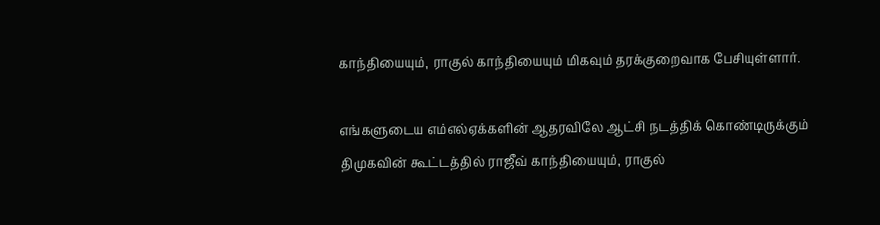காந்தியையும், ராகுல் காந்தியையும் மிகவும் தரக்குறைவாக பேசியுள்ளார்.

எங்களுடைய எம்எல்ஏக்களின் ஆதரவிலே ஆட்சி நடத்திக் கொண்டிருக்கும் திமுகவின் கூட்டத்தில் ராஜீவ் காந்தியையும், ராகுல்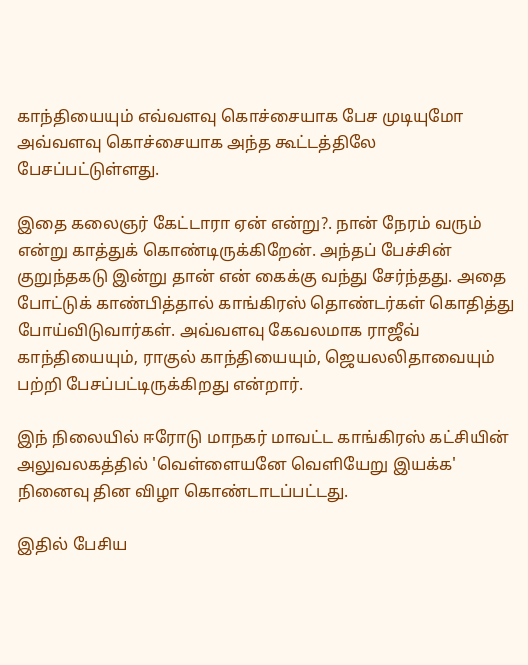காந்தியையும் எவ்வளவு கொச்சையாக பேச முடியுமோ அவ்வளவு கொச்சையாக அந்த கூட்டத்திலே பேசப்பட்டுள்ளது.

இதை கலைஞர் கேட்டாரா ஏன் என்று?. நான் நேரம் வரும் என்று காத்துக் கொண்டிருக்கிறேன். அந்தப் பேச்சின் குறுந்தகடு இன்று தான் என் கைக்கு வந்து சேர்ந்தது. அதை போட்டுக் காண்பித்தால் காங்கிரஸ் தொண்டர்கள் கொதித்து போய்விடுவார்கள். அவ்வளவு கேவலமாக ராஜீவ் காந்தியையும், ராகுல் காந்தியையும், ஜெயலலிதாவையும் பற்றி பேசப்பட்டிருக்கிறது என்றார்.

இந் நிலையில் ஈரோடு மாநகர் மாவட்ட காங்கிரஸ் கட்சியின் அலுவலகத்தில் 'வெள்ளையனே வெளியேறு இயக்க' நினைவு தின விழா கொண்டாடப்பட்டது.

இதில் பேசிய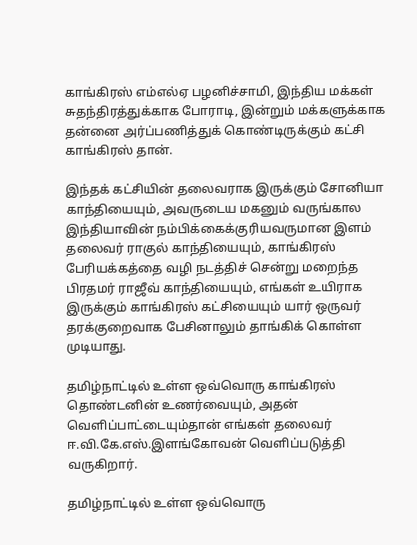காங்கிரஸ் எம்எல்ஏ பழனிச்சாமி, இந்திய மக்கள் சுதந்திரத்துக்காக போராடி, இன்றும் மக்களுக்காக தன்னை அர்ப்பணித்துக் கொண்டிருக்கும் கட்சி காங்கிரஸ் தான்.

இந்தக் கட்சியின் தலைவராக இருக்கும் சோனியா காந்தியையும், அவருடைய மகனும் வருங்கால இந்தியாவின் நம்பிக்கைக்குரியவருமான இளம் தலைவர் ராகுல் காந்தியையும், காங்கிரஸ் பேரியக்கத்தை வழி நடத்திச் சென்று மறைந்த பிரதமர் ராஜீவ் காந்தியையும், எங்கள் உயிராக இருக்கும் காங்கிரஸ் கட்சியையும் யார் ஒருவர் தரக்குறைவாக பேசினாலும் தாங்கிக் கொள்ள முடியாது.

தமிழ்நாட்டில் உள்ள ஒவ்வொரு காங்கிரஸ் தொண்டனின் உணர்வையும், அதன் வெளிப்பாட்டையும்தான் எங்கள் தலைவர் ஈ.வி.கே.எஸ்.இளங்கோவன் வெளிப்படுத்தி வருகிறார்.

தமிழ்நாட்டில் உள்ள ஒவ்வொரு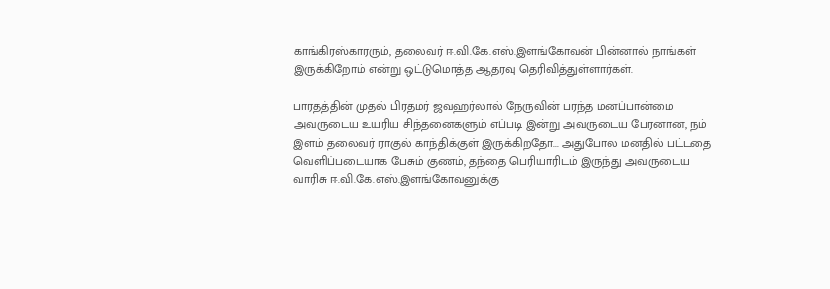காங்கிரஸ்காரரும், தலைவர் ஈ.வி.கே.எஸ்.இளங்கோவன் பின்னால் நாங்கள் இருக்கிறோம் என்று ஒட்டுமொத்த ஆதரவு தெரிவித்துள்ளார்கள்.

பாரதத்தின் முதல் பிரதமர் ஜவஹர்லால் நேருவின் பரந்த மனப்பான்மை அவருடைய உயரிய சிந்தனைகளும் எப்படி இன்று அவருடைய பேரனான, நம் இளம் தலைவர் ராகுல் காந்திக்குள் இருக்கிறதோ... அதுபோல மனதில் பட்டதை வெளிப்படையாக பேசும் குணம், தந்தை பெரியாரிடம் இருந்து அவருடைய வாரிசு ஈ.வி.கே.எஸ்.இளங்கோவனுக்கு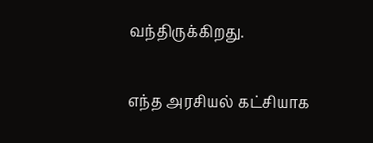வந்திருக்கிறது.

எந்த அரசியல் கட்சியாக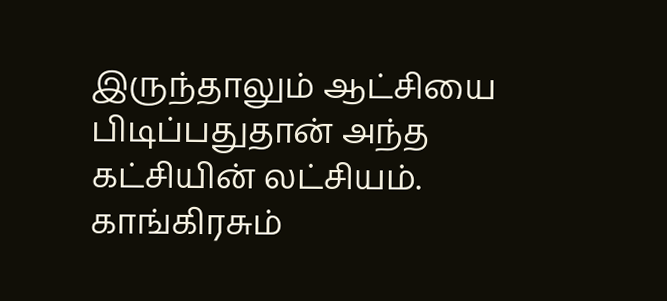இருந்தாலும் ஆட்சியை பிடிப்பதுதான் அந்த கட்சியின் லட்சியம். காங்கிரசும்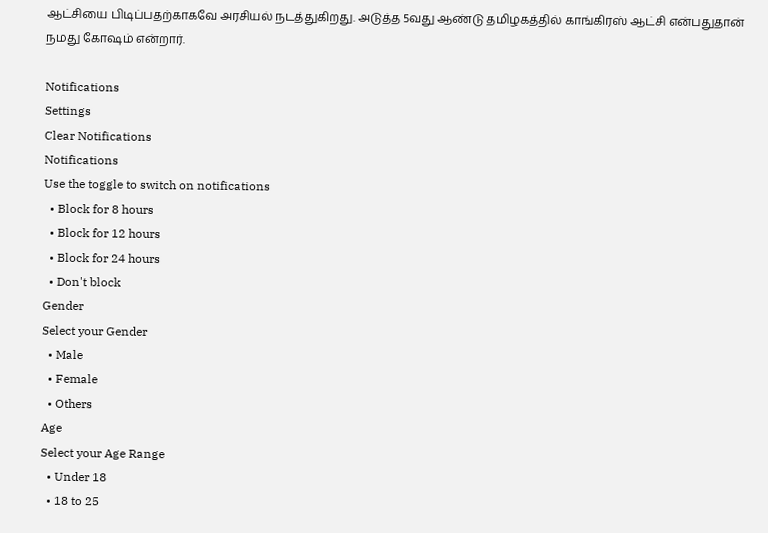ஆட்சியை பிடிப்பதற்காகவே அரசியல் நடத்துகிறது. அடுத்த 5வது ஆண்டு தமிழகத்தில் காங்கிரஸ் ஆட்சி என்பதுதான் நமது கோஷம் என்றார்.

Notifications
Settings
Clear Notifications
Notifications
Use the toggle to switch on notifications
  • Block for 8 hours
  • Block for 12 hours
  • Block for 24 hours
  • Don't block
Gender
Select your Gender
  • Male
  • Female
  • Others
Age
Select your Age Range
  • Under 18
  • 18 to 25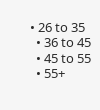• 26 to 35
  • 36 to 45
  • 45 to 55
  • 55+